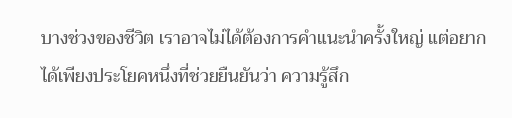บางช่วงของชีวิต เราอาจไม่ได้ต้องการคำแนะนำครั้งใหญ่ แต่อยากได้เพียงประโยคหนึ่งที่ช่วยยืนยันว่า ความรู้สึก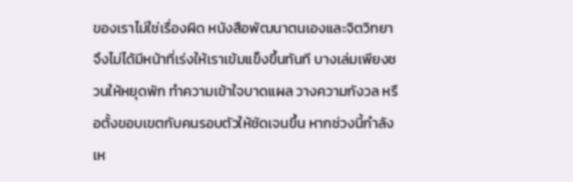ของเราไม่ใช่เรื่องผิด หนังสือพัฒนาตนเองและจิตวิทยาจึงไม่ได้มีหน้าที่เร่งให้เราเข้มแข็งขึ้นทันที บางเล่มเพียงชวนให้หยุดพัก ทำความเข้าใจบาดแผล วางความกังวล หรือตั้งขอบเขตกับคนรอบตัวให้ชัดเจนขึ้น หากช่วงนี้กำลังเห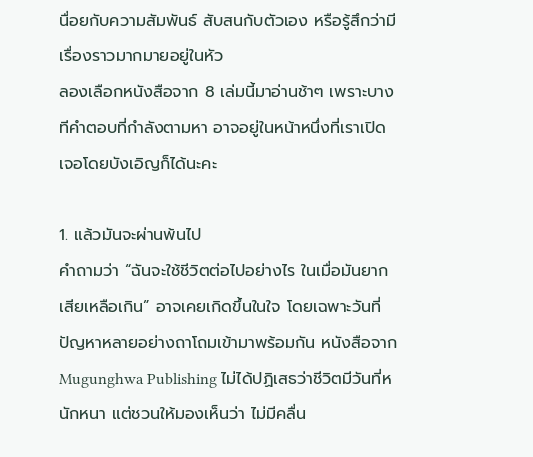นื่อยกับความสัมพันธ์ สับสนกับตัวเอง หรือรู้สึกว่ามีเรื่องราวมากมายอยู่ในหัว
ลองเลือกหนังสือจาก 8 เล่มนี้มาอ่านช้าๆ เพราะบางทีคำตอบที่กำลังตามหา อาจอยู่ในหน้าหนึ่งที่เราเปิดเจอโดยบังเอิญก็ได้นะคะ

1. แล้วมันจะผ่านพ้นไป
คำถามว่า “ฉันจะใช้ชีวิตต่อไปอย่างไร ในเมื่อมันยากเสียเหลือเกิน” อาจเคยเกิดขึ้นในใจ โดยเฉพาะวันที่ปัญหาหลายอย่างถาโถมเข้ามาพร้อมกัน หนังสือจาก Mugunghwa Publishing ไม่ได้ปฏิเสธว่าชีวิตมีวันที่หนักหนา แต่ชวนให้มองเห็นว่า ไม่มีคลื่น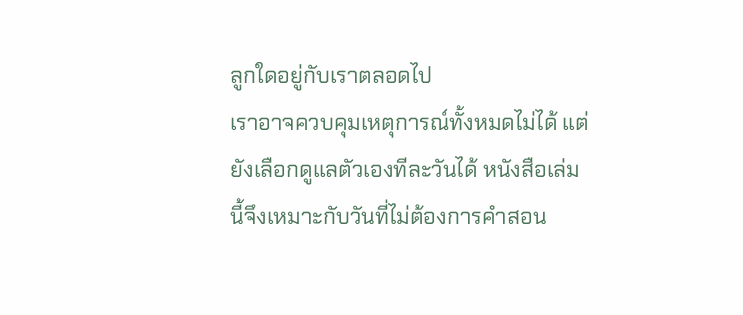ลูกใดอยู่กับเราตลอดไป
เราอาจควบคุมเหตุการณ์ทั้งหมดไม่ได้ แต่ยังเลือกดูแลตัวเองทีละวันได้ หนังสือเล่มนี้จึงเหมาะกับวันที่ไม่ต้องการคำสอน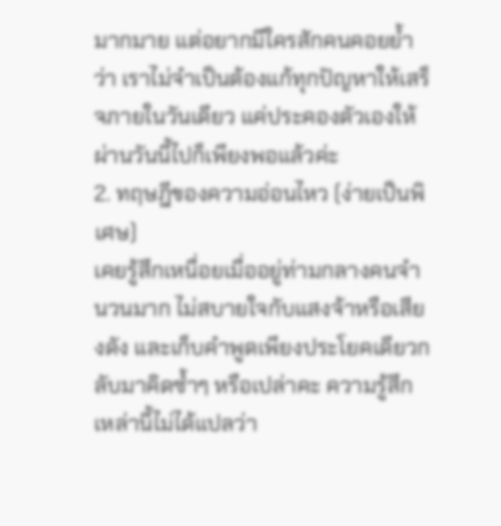มากมาย แต่อยากมีใครสักคนคอยย้ำว่า เราไม่จำเป็นต้องแก้ทุกปัญหาให้เสร็จภายในวันเดียว แค่ประคองตัวเองให้ผ่านวันนี้ไปก็เพียงพอแล้วค่ะ
2. ทฤษฎีของความอ่อนไหว (ง่ายเป็นพิเศษ)
เคยรู้สึกเหนื่อยเมื่ออยู่ท่ามกลางคนจำนวนมาก ไม่สบายใจกับแสงจ้าหรือเสียงดัง และเก็บคำพูดเพียงประโยคเดียวกลับมาคิดซ้ำๆ หรือเปล่าคะ ความรู้สึกเหล่านี้ไม่ได้แปลว่า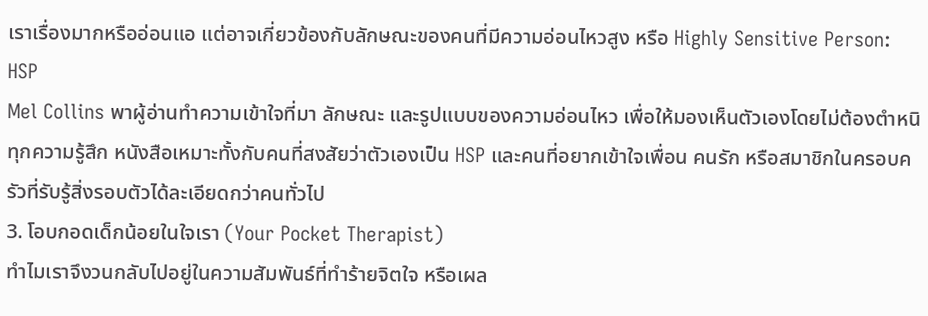เราเรื่องมากหรืออ่อนแอ แต่อาจเกี่ยวข้องกับลักษณะของคนที่มีความอ่อนไหวสูง หรือ Highly Sensitive Person: HSP
Mel Collins พาผู้อ่านทำความเข้าใจที่มา ลักษณะ และรูปแบบของความอ่อนไหว เพื่อให้มองเห็นตัวเองโดยไม่ต้องตำหนิทุกความรู้สึก หนังสือเหมาะทั้งกับคนที่สงสัยว่าตัวเองเป็น HSP และคนที่อยากเข้าใจเพื่อน คนรัก หรือสมาชิกในครอบครัวที่รับรู้สิ่งรอบตัวได้ละเอียดกว่าคนทั่วไป
3. โอบกอดเด็กน้อยในใจเรา (Your Pocket Therapist)
ทำไมเราจึงวนกลับไปอยู่ในความสัมพันธ์ที่ทำร้ายจิตใจ หรือเผล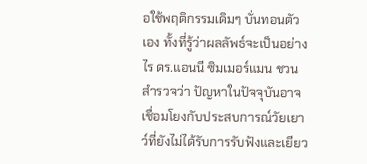อใช้พฤติกรรมเดิมๆ บั่นทอนตัวเอง ทั้งที่รู้ว่าผลลัพธ์จะเป็นอย่างไร ดร.แอนนี ซิมเมอร์แมน ชวนสำรวจว่า ปัญหาในปัจจุบันอาจเชื่อมโยงกับประสบการณ์วัยเยาว์ที่ยังไม่ได้รับการรับฟังและเยียว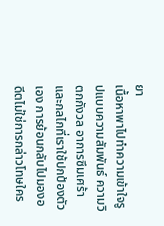ยา
เนื้อหาพาไปทำความเข้าใจรูปแบบความสัมพันธ์ ความวิตกกังวล อาการซึมเศร้า และกลไกที่เราใช้ปกป้องตัวเอง การย้อนกลับไปมองอดีตไม่ใช่การกล่าวโทษใคร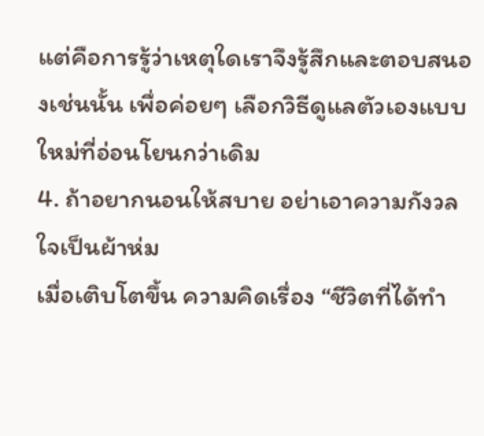แต่คือการรู้ว่าเหตุใดเราจึงรู้สึกและตอบสนองเช่นนั้น เพื่อค่อยๆ เลือกวิธีดูแลตัวเองแบบใหม่ที่อ่อนโยนกว่าเดิม
4. ถ้าอยากนอนให้สบาย อย่าเอาความกังวลใจเป็นผ้าห่ม
เมื่อเติบโตขึ้น ความคิดเรื่อง “ชีวิตที่ได้ทำ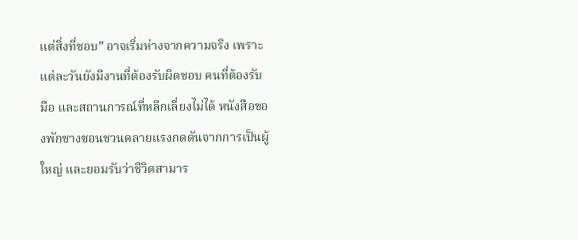แต่สิ่งที่ชอบ” อาจเริ่มห่างจากความจริง เพราะแต่ละวันยังมีงานที่ต้องรับผิดชอบ คนที่ต้องรับมือ และสถานการณ์ที่หลีกเลี่ยงไม่ได้ หนังสือของพักชางซอนชวนคลายแรงกดดันจากการเป็นผู้ใหญ่ และยอมรับว่าชีวิตสามาร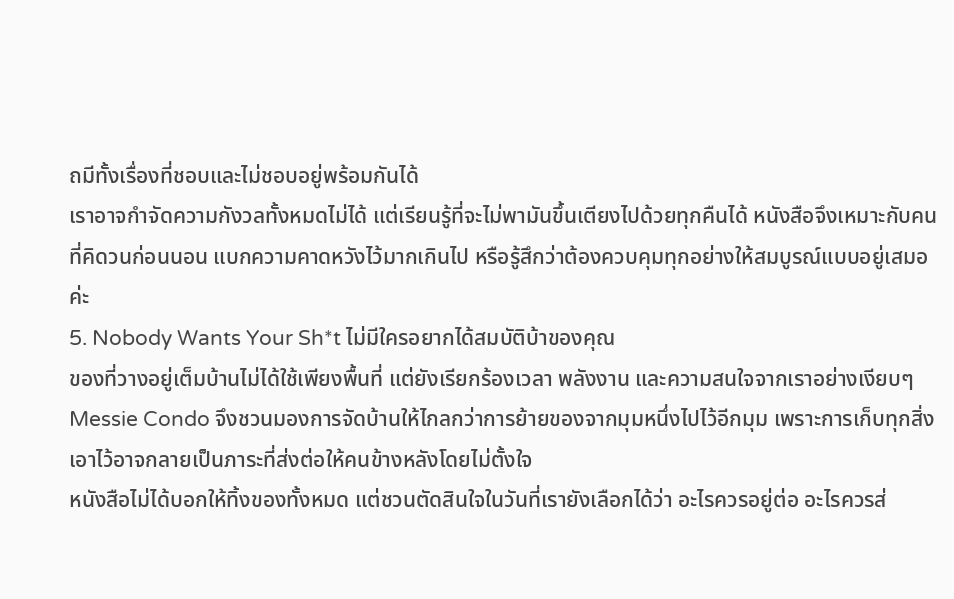ถมีทั้งเรื่องที่ชอบและไม่ชอบอยู่พร้อมกันได้
เราอาจกำจัดความกังวลทั้งหมดไม่ได้ แต่เรียนรู้ที่จะไม่พามันขึ้นเตียงไปด้วยทุกคืนได้ หนังสือจึงเหมาะกับคนที่คิดวนก่อนนอน แบกความคาดหวังไว้มากเกินไป หรือรู้สึกว่าต้องควบคุมทุกอย่างให้สมบูรณ์แบบอยู่เสมอค่ะ
5. Nobody Wants Your Sh*t ไม่มีใครอยากได้สมบัติบ้าของคุณ
ของที่วางอยู่เต็มบ้านไม่ได้ใช้เพียงพื้นที่ แต่ยังเรียกร้องเวลา พลังงาน และความสนใจจากเราอย่างเงียบๆ Messie Condo จึงชวนมองการจัดบ้านให้ไกลกว่าการย้ายของจากมุมหนึ่งไปไว้อีกมุม เพราะการเก็บทุกสิ่งเอาไว้อาจกลายเป็นภาระที่ส่งต่อให้คนข้างหลังโดยไม่ตั้งใจ
หนังสือไม่ได้บอกให้ทิ้งของทั้งหมด แต่ชวนตัดสินใจในวันที่เรายังเลือกได้ว่า อะไรควรอยู่ต่อ อะไรควรส่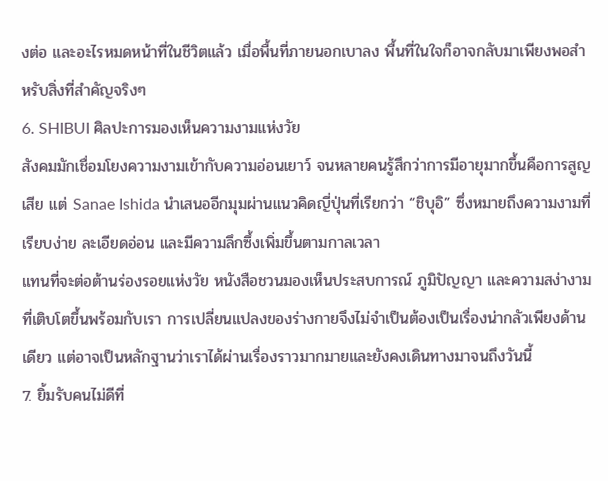งต่อ และอะไรหมดหน้าที่ในชีวิตแล้ว เมื่อพื้นที่ภายนอกเบาลง พื้นที่ในใจก็อาจกลับมาเพียงพอสำหรับสิ่งที่สำคัญจริงๆ
6. SHIBUI ศิลปะการมองเห็นความงามแห่งวัย
สังคมมักเชื่อมโยงความงามเข้ากับความอ่อนเยาว์ จนหลายคนรู้สึกว่าการมีอายุมากขึ้นคือการสูญเสีย แต่ Sanae Ishida นำเสนออีกมุมผ่านแนวคิดญี่ปุ่นที่เรียกว่า “ชิบุอิ” ซึ่งหมายถึงความงามที่เรียบง่าย ละเอียดอ่อน และมีความลึกซึ้งเพิ่มขึ้นตามกาลเวลา
แทนที่จะต่อต้านร่องรอยแห่งวัย หนังสือชวนมองเห็นประสบการณ์ ภูมิปัญญา และความสง่างามที่เติบโตขึ้นพร้อมกับเรา การเปลี่ยนแปลงของร่างกายจึงไม่จำเป็นต้องเป็นเรื่องน่ากลัวเพียงด้านเดียว แต่อาจเป็นหลักฐานว่าเราได้ผ่านเรื่องราวมากมายและยังคงเดินทางมาจนถึงวันนี้
7. ยิ้มรับคนไม่ดีที่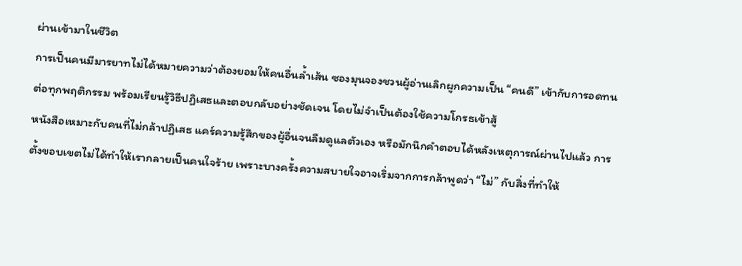ผ่านเข้ามาในชีวิต
การเป็นคนมีมารยาทไม่ได้หมายความว่าต้องยอมให้คนอื่นล้ำเส้น ซองมุนจองชวนผู้อ่านเลิกผูกความเป็น “คนดี” เข้ากับการอดทนต่อทุกพฤติกรรม พร้อมเรียนรู้วิธีปฏิเสธและตอบกลับอย่างชัดเจน โดยไม่จำเป็นต้องใช้ความโกรธเข้าสู้
หนังสือเหมาะกับคนที่ไม่กล้าปฏิเสธ แคร์ความรู้สึกของผู้อื่นจนลืมดูแลตัวเอง หรือมักนึกคำตอบได้หลังเหตุการณ์ผ่านไปแล้ว การตั้งขอบเขตไม่ได้ทำให้เรากลายเป็นคนใจร้าย เพราะบางครั้งความสบายใจอาจเริ่มจากการกล้าพูดว่า “ไม่” กับสิ่งที่ทำให้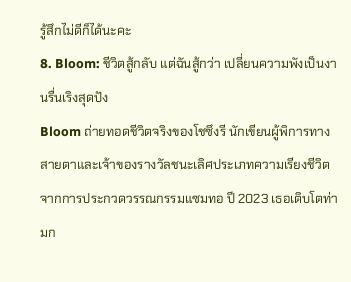รู้สึกไม่ดีก็ได้นะคะ
8. Bloom: ชีวิตสู้กลับ แต่ฉันสู้กว่า เปลี่ยนความพังเป็นงานรื่นเริงสุดปัง
Bloom ถ่ายทอดชีวิตจริงของโชซึงรี นักเขียนผู้พิการทางสายตาและเจ้าของรางวัลชนะเลิศประเภทความเรียงชีวิต จากการประกวดวรรณกรรมแซมทอ ปี 2023 เธอเติบโตท่ามก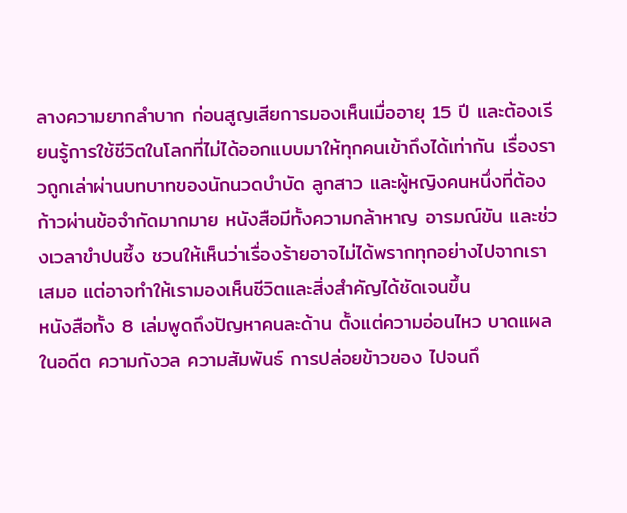ลางความยากลำบาก ก่อนสูญเสียการมองเห็นเมื่ออายุ 15 ปี และต้องเรียนรู้การใช้ชีวิตในโลกที่ไม่ได้ออกแบบมาให้ทุกคนเข้าถึงได้เท่ากัน เรื่องราวถูกเล่าผ่านบทบาทของนักนวดบำบัด ลูกสาว และผู้หญิงคนหนึ่งที่ต้องก้าวผ่านข้อจำกัดมากมาย หนังสือมีทั้งความกล้าหาญ อารมณ์ขัน และช่วงเวลาขำปนซึ้ง ชวนให้เห็นว่าเรื่องร้ายอาจไม่ได้พรากทุกอย่างไปจากเราเสมอ แต่อาจทำให้เรามองเห็นชีวิตและสิ่งสำคัญได้ชัดเจนขึ้น
หนังสือทั้ง 8 เล่มพูดถึงปัญหาคนละด้าน ตั้งแต่ความอ่อนไหว บาดแผลในอดีต ความกังวล ความสัมพันธ์ การปล่อยข้าวของ ไปจนถึ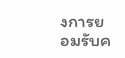งการยอมรับค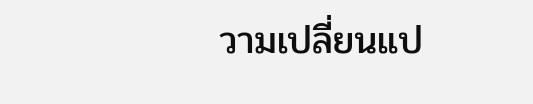วามเปลี่ยนแป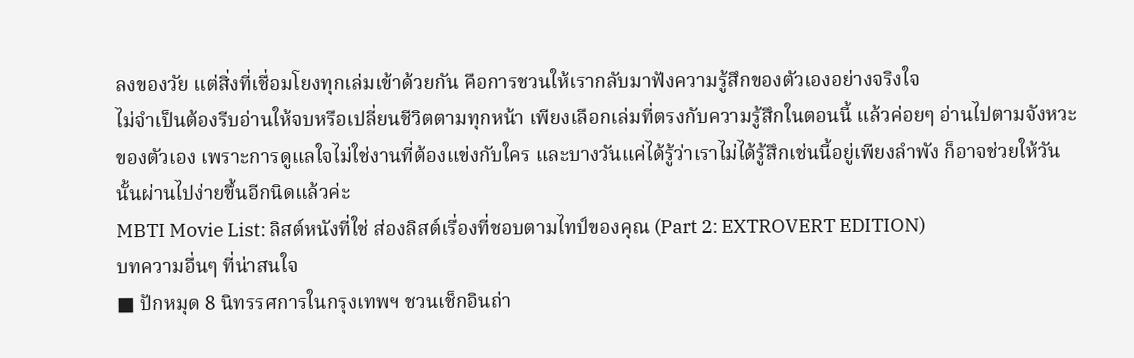ลงของวัย แต่สิ่งที่เชื่อมโยงทุกเล่มเข้าด้วยกัน คือการชวนให้เรากลับมาฟังความรู้สึกของตัวเองอย่างจริงใจ
ไม่จำเป็นต้องรีบอ่านให้จบหรือเปลี่ยนชีวิตตามทุกหน้า เพียงเลือกเล่มที่ตรงกับความรู้สึกในตอนนี้ แล้วค่อยๆ อ่านไปตามจังหวะของตัวเอง เพราะการดูแลใจไม่ใช่งานที่ต้องแข่งกับใคร และบางวันแค่ได้รู้ว่าเราไม่ได้รู้สึกเช่นนี้อยู่เพียงลำพัง ก็อาจช่วยให้วันนั้นผ่านไปง่ายขึ้นอีกนิดแล้วค่ะ
MBTI Movie List: ลิสต์หนังที่ใช่ ส่องลิสต์เรื่องที่ชอบตามไทป์ของคุณ (Part 2: EXTROVERT EDITION)
บทความอื่นๆ ที่น่าสนใจ
■ ปักหมุด 8 นิทรรศการในกรุงเทพฯ ชวนเช็กอินถ่า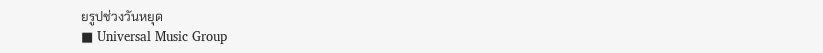ยรูปช่วงวันหยุด
■ Universal Music Group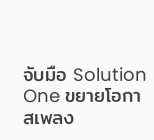จับมือ Solution One ขยายโอกาสเพลง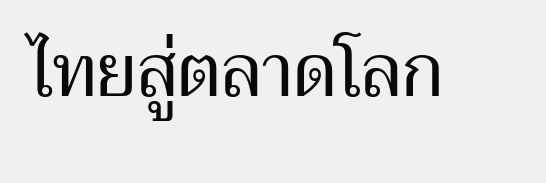ไทยสู่ตลาดโลก